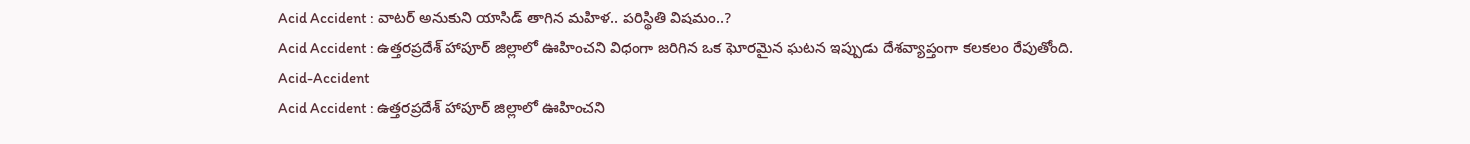Acid Accident : వాటర్ అనుకుని యాసిడ్ తాగిన మహిళ.. పరిస్థితి విషమం..?
Acid Accident : ఉత్తరప్రదేశ్ హాపూర్ జిల్లాలో ఊహించని విధంగా జరిగిన ఒక ఘోరమైన ఘటన ఇప్పుడు దేశవ్యాప్తంగా కలకలం రేపుతోంది.
Acid-Accident
Acid Accident : ఉత్తరప్రదేశ్ హాపూర్ జిల్లాలో ఊహించని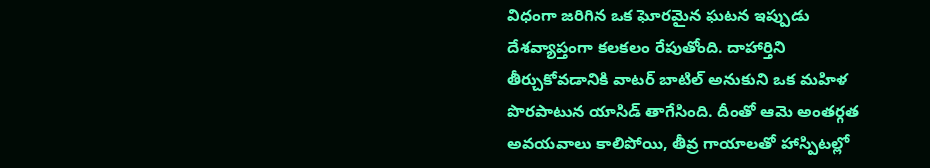విధంగా జరిగిన ఒక ఘోరమైన ఘటన ఇప్పుడు దేశవ్యాప్తంగా కలకలం రేపుతోంది. దాహార్తిని తీర్చుకోవడానికి వాటర్ బాటిల్ అనుకుని ఒక మహిళ పొరపాటున యాసిడ్ తాగేసింది. దీంతో ఆమె అంతర్గత అవయవాలు కాలిపోయి, తీవ్ర గాయాలతో హాస్పిటల్లో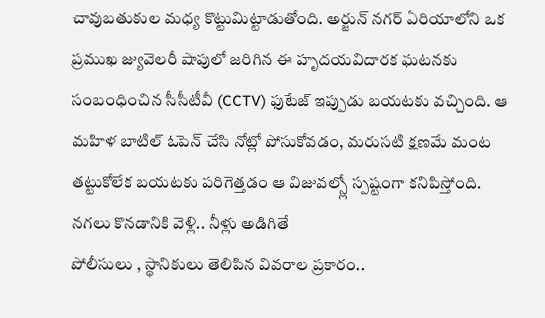చావుబతుకుల మధ్య కొట్టుమిట్టాడుతోంది. అర్జున్ నగర్ ఏరియాలోని ఒక ప్రముఖ జ్యువెలరీ షాపులో జరిగిన ఈ హృదయవిదారక ఘటనకు సంబంధించిన సీసీటీవీ (CCTV) ఫుటేజ్ ఇప్పుడు బయటకు వచ్చింది. ఆ మహిళ బాటిల్ ఓపెన్ చేసి నోట్లో పోసుకోవడం, మరుసటి క్షణమే మంట తట్టుకోలేక బయటకు పరిగెత్తడం ఆ విజువల్స్లో స్పష్టంగా కనిపిస్తోంది.
నగలు కొనడానికి వెళ్లి.. నీళ్లు అడిగితే
పోలీసులు , స్థానికులు తెలిపిన వివరాల ప్రకారం..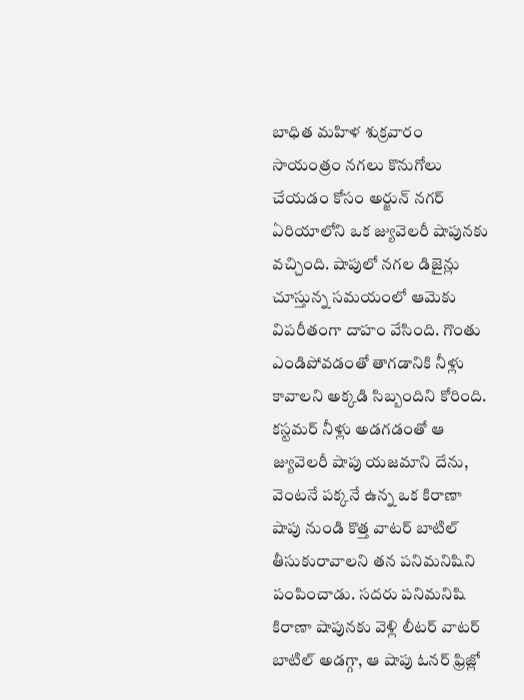బాధిత మహిళ శుక్రవారం సాయంత్రం నగలు కొనుగోలు చేయడం కోసం అర్జున్ నగర్ ఏరియాలోని ఒక జ్యువెలరీ షాపునకు వచ్చింది. షాపులో నగల డిజైన్లు చూస్తున్న సమయంలో ఆమెకు విపరీతంగా దాహం వేసింది. గొంతు ఎండిపోవడంతో తాగడానికి నీళ్లు కావాలని అక్కడి సిబ్బందిని కోరింది. కస్టమర్ నీళ్లు అడగడంతో ఆ జ్యువెలరీ షాపు యజమాని దేను, వెంటనే పక్కనే ఉన్న ఒక కిరాణా షాపు నుండి కొత్త వాటర్ బాటిల్ తీసుకురావాలని తన పనిమనిషిని పంపించాడు. సదరు పనిమనిషి కిరాణా షాపునకు వెళ్లి లీటర్ వాటర్ బాటిల్ అడగ్గా, ఆ షాపు ఓనర్ ఫ్రిజ్లో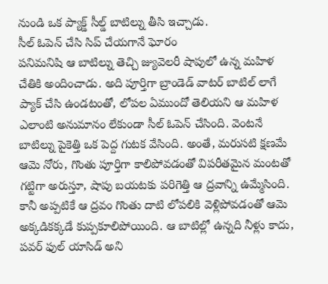నుండి ఒక ప్యాక్డ్ సీల్డ్ బాటిల్ను తీసి ఇచ్చాడు.
సీల్ ఓపెన్ చేసి సిప్ చేయగానే ఘోరం
పనిమనిషి ఆ బాటిల్ను తెచ్చి జ్యువెలరీ షాపులో ఉన్న మహిళ చేతికి అందించాడు. అది పూర్తిగా బ్రాండెడ్ వాటర్ బాటిల్ లాగే ప్యాక్ చేసి ఉండటంతో, లోపల ఏముందో తెలియని ఆ మహిళ ఎలాంటి అనుమానం లేకుండా సీల్ ఓపెన్ చేసింది. వెంటనే బాటిల్ను పైకెత్తి ఒక పెద్ద గుటక వేసింది. అంతే, మరుసటి క్షణమే ఆమె నోరు, గొంతు పూర్తిగా కాలిపోవడంతో విపరీతమైన మంటతో గట్టిగా అరుస్తూ, షాపు బయటకు పరిగెత్తి ఆ ద్రవాన్ని ఉమ్మేసింది. కానీ అప్పటికే ఆ ద్రవం గొంతు దాటి లోపలికి వెళ్లిపోవడంతో ఆమె అక్కడికక్కడే కుప్పకూలిపోయింది. ఆ బాటిల్లో ఉన్నది నీళ్లు కాదు, పవర్ ఫుల్ యాసిడ్ అని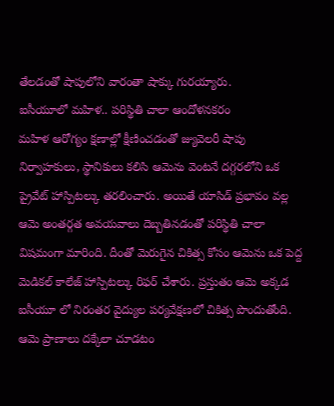తేలడంతో షాపులోని వారంతా షాక్కు గురయ్యారు.
ఐసీయూలో మహిళ.. పరిస్థితి చాలా ఆందోళనకరం
మహిళ ఆరోగ్యం క్షణాల్లో క్షీణించడంతో జ్యువెలరీ షాపు నిర్వాహకులు, స్థానికులు కలిసి ఆమెను వెంటనే దగ్గరలోని ఒక ప్రైవేట్ హాస్పిటల్కు తరలించారు. అయితే యాసిడ్ ప్రభావం వల్ల ఆమె అంతర్గత అవయవాలు దెబ్బతినడంతో పరిస్థితి చాలా విషమంగా మారింది. దీంతో మెరుగైన చికిత్స కోసం ఆమెను ఒక పెద్ద మెడికల్ కాలేజ్ హాస్పిటల్కు రిఫర్ చేశారు. ప్రస్తుతం ఆమె అక్కడ ఐసీయూ లో నిరంతర వైద్యుల పర్యవేక్షణలో చికిత్స పొందుతోంది. ఆమె ప్రాణాలు దక్కేలా చూడటం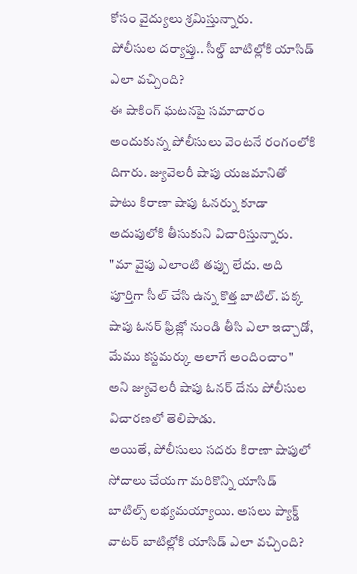కోసం వైద్యులు శ్రమిస్తున్నారు.
పోలీసుల దర్యాప్తు.. సీల్డ్ బాటిల్లోకి యాసిడ్ ఎలా వచ్చింది?
ఈ షాకింగ్ ఘటనపై సమాచారం అందుకున్న పోలీసులు వెంటనే రంగంలోకి దిగారు. జ్యువెలరీ షాపు యజమానితో పాటు కిరాణా షాపు ఓనర్ను కూడా అదుపులోకి తీసుకుని విచారిస్తున్నారు. "మా వైపు ఎలాంటి తప్పు లేదు. అది పూర్తిగా సీల్ చేసి ఉన్న కొత్త బాటిల్. పక్క షాపు ఓనర్ ఫ్రిజ్లో నుండి తీసి ఎలా ఇచ్చాడో, మేము కస్టమర్కు అలాగే అందించాం" అని జ్యువెలరీ షాపు ఓనర్ దేను పోలీసుల విచారణలో తెలిపాడు.
అయితే, పోలీసులు సదరు కిరాణా షాపులో సోదాలు చేయగా మరికొన్ని యాసిడ్ బాటిల్స్ లభ్యమయ్యాయి. అసలు ప్యాక్డ్ వాటర్ బాటిల్లోకి యాసిడ్ ఎలా వచ్చింది?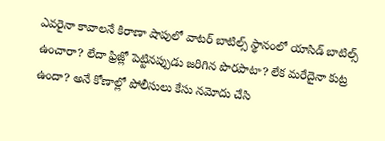ఎవరైనా కావాలనే కిరాణా షాపులో వాటర్ బాటిల్స్ స్థానంలో యాసిడ్ బాటిల్స్ ఉంచారా? లేదా ఫ్రిజ్లో పెట్టినప్పుడు జరిగిన పొరపాటా? లేక మరేదైనా కుట్ర ఉందా? అనే కోణాల్లో పోలీసులు కేసు నమోదు చేసి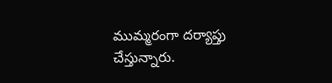ముమ్మరంగా దర్యాప్తు చేస్తున్నారు.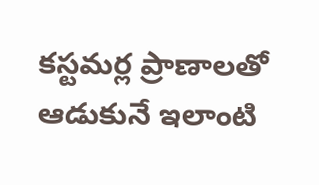కస్టమర్ల ప్రాణాలతో ఆడుకునే ఇలాంటి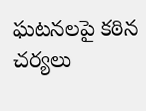ఘటనలపై కఠిన చర్యలు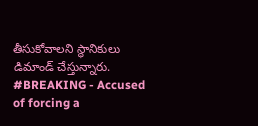తీసుకోవాలని స్థానికులు డిమాండ్ చేస్తున్నారు.
#BREAKING - Accused of forcing a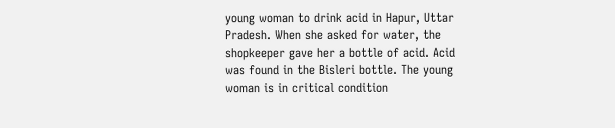young woman to drink acid in Hapur, Uttar Pradesh. When she asked for water, the shopkeeper gave her a bottle of acid. Acid was found in the Bisleri bottle. The young woman is in critical condition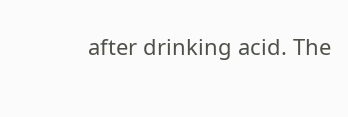after drinking acid. The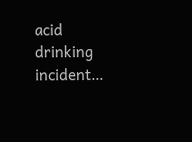acid drinking incident…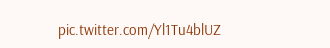pic.twitter.com/Yl1Tu4blUZ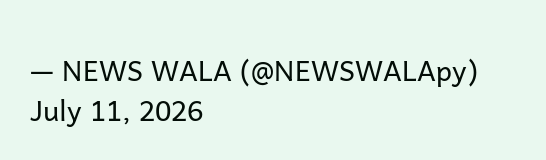— NEWS WALA (@NEWSWALApy) July 11, 2026